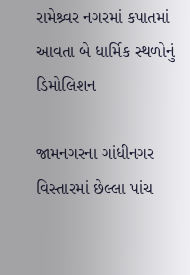રામેશ્ર્વર નગરમાં કપાતમાં આવતા બે ધાર્મિક સ્થળોનું ડિમોલિશન

જામનગરના ગાંધીનગર વિસ્તારમાં છેલ્લા પાંચ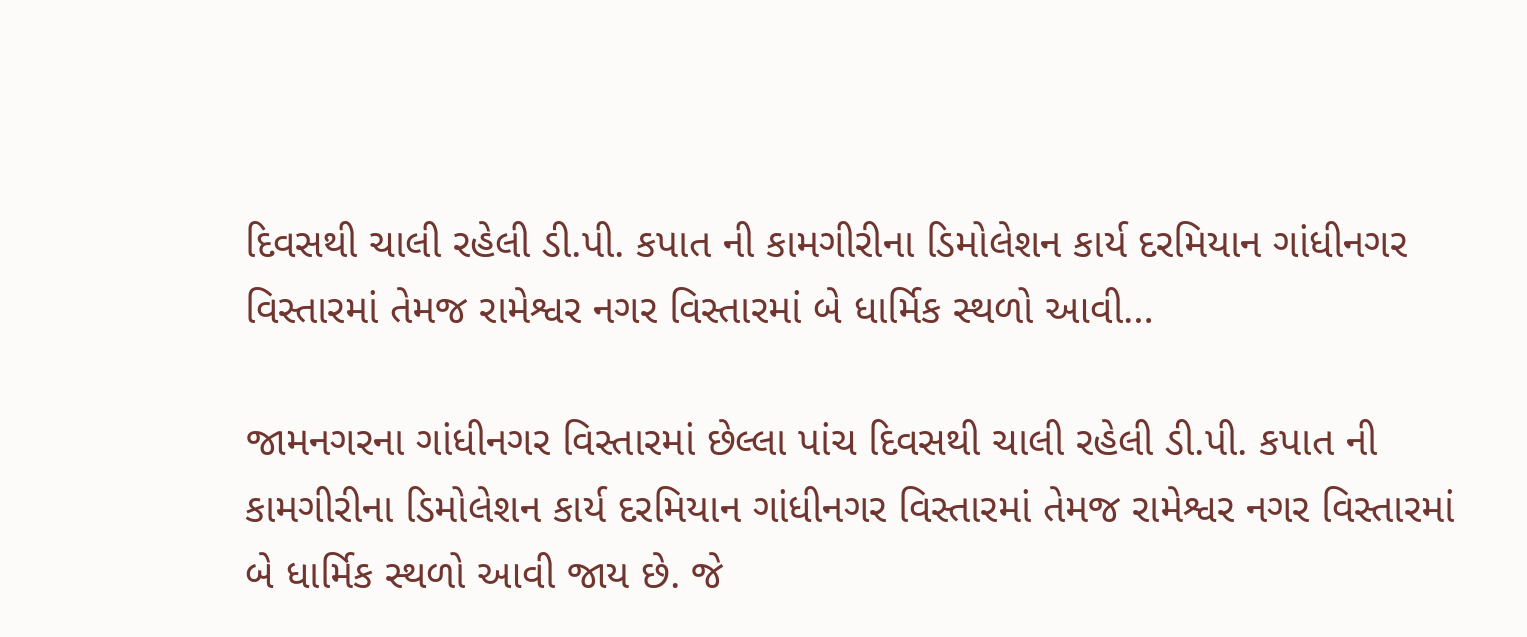દિવસથી ચાલી રહેલી ડી.પી. કપાત ની કામગીરીના ડિમોલેશન કાર્ય દરમિયાન ગાંધીનગર વિસ્તારમાં તેમજ રામેશ્વર નગર વિસ્તારમાં બે ધાર્મિક સ્થળો આવી…

જામનગરના ગાંધીનગર વિસ્તારમાં છેલ્લા પાંચ દિવસથી ચાલી રહેલી ડી.પી. કપાત ની કામગીરીના ડિમોલેશન કાર્ય દરમિયાન ગાંધીનગર વિસ્તારમાં તેમજ રામેશ્વર નગર વિસ્તારમાં બે ધાર્મિક સ્થળો આવી જાય છે. જે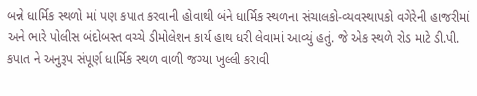બન્ને ધાર્મિક સ્થળો માં પણ કપાત કરવાની હોવાથી બંને ધાર્મિક સ્થળના સંચાલકો-વ્યવસ્થાપકો વગેરેની હાજરીમાં અને ભારે પોલીસ બંદોબસ્ત વચ્ચે ડીમોલેશન કાર્ય હાથ ધરી લેવામાં આવ્યું હતું. જે એક સ્થળે રોડ માટે ડી.પી. કપાત ને અનુરૂપ સંપૂર્ણ ધાર્મિક સ્થળ વાળી જગ્યા ખુલ્લી કરાવી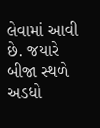લેવામાં આવી છે. જયારે બીજા સ્થળે અડધો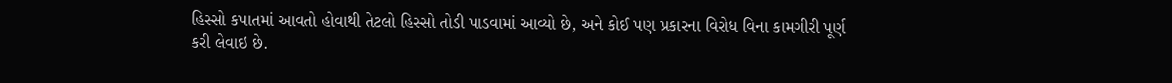હિસ્સો કપાતમાં આવતો હોવાથી તેટલો હિસ્સો તોડી પાડવામાં આવ્યો છે, અને કોઈ પણ પ્રકારના વિરોધ વિના કામગીરી પૂર્ણ કરી લેવાઇ છે.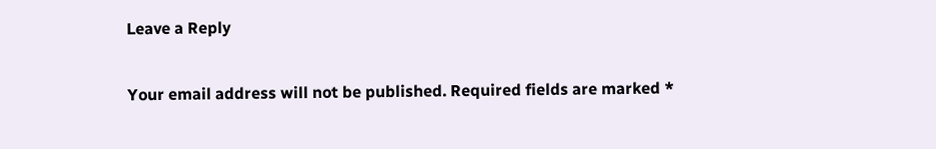Leave a Reply

Your email address will not be published. Required fields are marked *